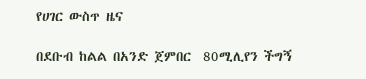የሀገር ውስጥ ዜና

በደቡብ ከልል በአንድ ጀምበር  80ሚሊየን ችግኝ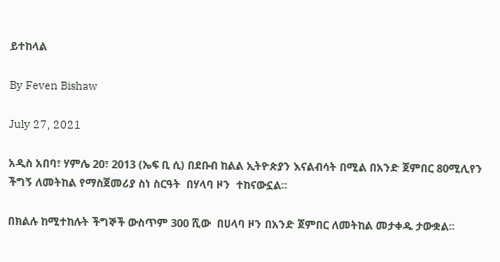ይተከላል

By Feven Bishaw

July 27, 2021

አዲስ አበባ፣ ሃምሌ 20፣ 2013 (ኤፍ ቢ ሲ) በደቡብ ከልል ኢትዮጵያን እናልብሳት በሚል በአንድ ጀምበር 80ሚሊየን ችግኝ ለመትከል የማስጀመሪያ ስነ ስርዓት  በሃላባ ዞን  ተከናውኗል፡፡

በክልሉ ከሚተከሉት ችግኞች ውስጥም 300 ሺው  በሀላባ ዞን በአንድ ጀምበር ለመትከል መታቀዱ ታውቋል፡፡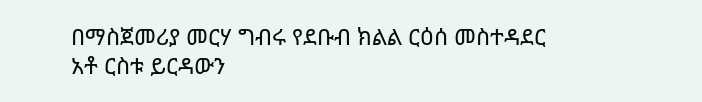በማስጀመሪያ መርሃ ግብሩ የደቡብ ክልል ርዕሰ መስተዳደር አቶ ርስቱ ይርዳውን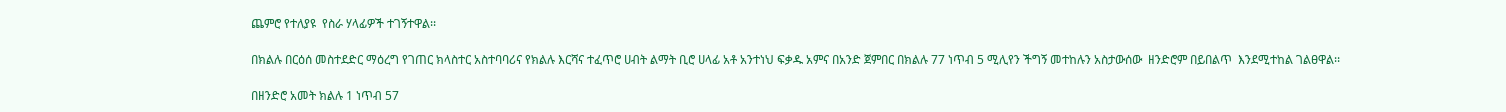ጨምሮ የተለያዩ  የስራ ሃላፊዎች ተገኝተዋል፡፡

በክልሉ በርዕሰ መስተደድር ማዕረግ የገጠር ክላስተር አስተባባሪና የክልሉ እርሻና ተፈጥሮ ሀብት ልማት ቢሮ ሀላፊ አቶ አንተነህ ፍቃዱ አምና በአንድ ጀምበር በክልሉ 77 ነጥብ 5 ሚሊየን ችግኝ መተከሉን አስታውሰው  ዘንድሮም በይበልጥ  እንደሚተከል ገልፀዋል፡፡

በዘንድሮ አመት ክልሉ 1 ነጥብ 57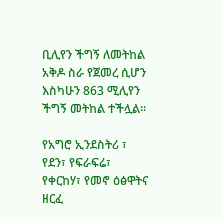ቢሊየን ችግኝ ለመትከል አቅዶ ስራ የጀመረ ሲሆን እስካሁን 863 ሚሊየን ችግኝ መትከል ተችሏል፡፡

የአግሮ ኢንደስትሪ ፣ የደን፣ የፍራፍሬ፣ የቀርከሃ፣ የመኖ ዕፅዋትና ዘርፈ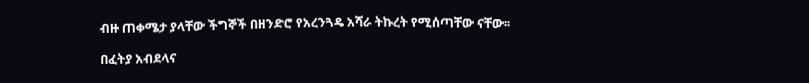ብዙ ጠቀሜታ ያላቸው ችግኞች በዘንድሮ የአረንጓዴ አሻራ ትኩረት የሚሰጣቸው ናቸው፡፡

በፈትያ አብደላና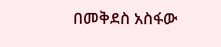በመቅደስ አስፋው